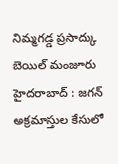నిమ్మగడ్డ ప్రసాద్కు బెయిల్ మంజూరు
హైదరాబాద్ : జగన్ అక్రమాస్తుల కేసులో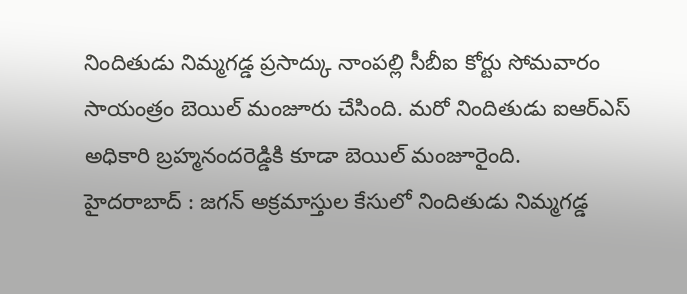నిందితుడు నిమ్మగడ్డ ప్రసాద్కు నాంపల్లి సీబీఐ కోర్టు సోమవారం సాయంత్రం బెయిల్ మంజూరు చేసింది. మరో నిందితుడు ఐఆర్ఎస్ అధికారి బ్రహ్మనందరెడ్డికి కూడా బెయిల్ మంజూరైంది.
హైదరాబాద్ : జగన్ అక్రమాస్తుల కేసులో నిందితుడు నిమ్మగడ్డ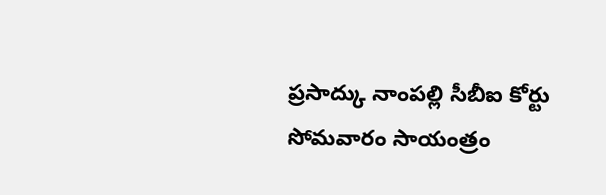ప్రసాద్కు నాంపల్లి సీబీఐ కోర్టు సోమవారం సాయంత్రం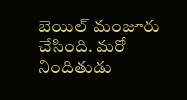బెయిల్ మంజూరు చేసింది. మరో నిందితుడు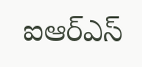ఐఆర్ఎస్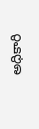అధికారి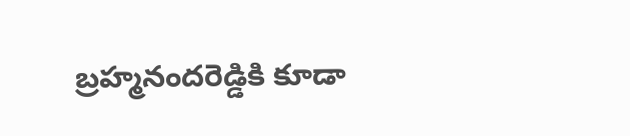బ్రహ్మనందరెడ్డికి కూడా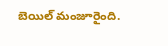బెయిల్ మంజూరైంది.